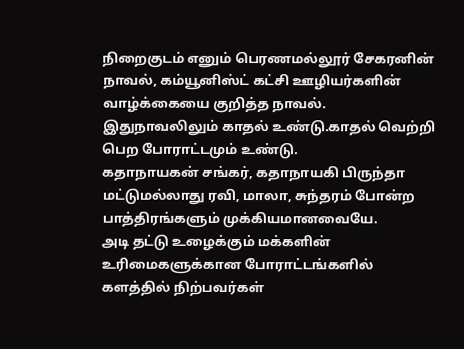நிறைகுடம் எனும் பெரணமல்லூர் சேகரனின் நாவல், கம்யூனிஸ்ட் கட்சி ஊழியர்களின் வாழ்க்கையை குறித்த நாவல். இதுநாவலிலும் காதல் உண்டு.காதல் வெற்றி பெற போராட்டமும் உண்டு.
கதாநாயகன் சங்கர், கதாநாயகி பிருந்தா மட்டுமல்லாது ரவி, மாலா, சுந்தரம் போன்ற பாத்திரங்களும் முக்கியமானவையே.
அடி தட்டு உழைக்கும் மக்களின் உரிமைகளுக்கான போராட்டங்களில் களத்தில் நிற்பவர்கள்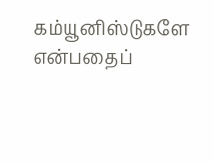கம்யூனிஸ்டுகளே என்பதைப்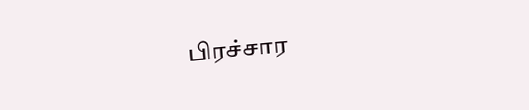பிரச்சார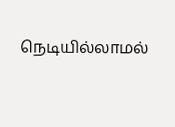நெடியில்லாமல்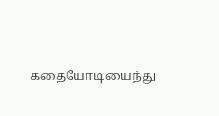கதையோடியைந்து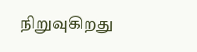நிறுவுகிறது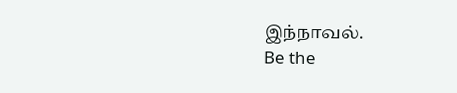இந்நாவல்.
Be the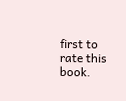first to rate this book.